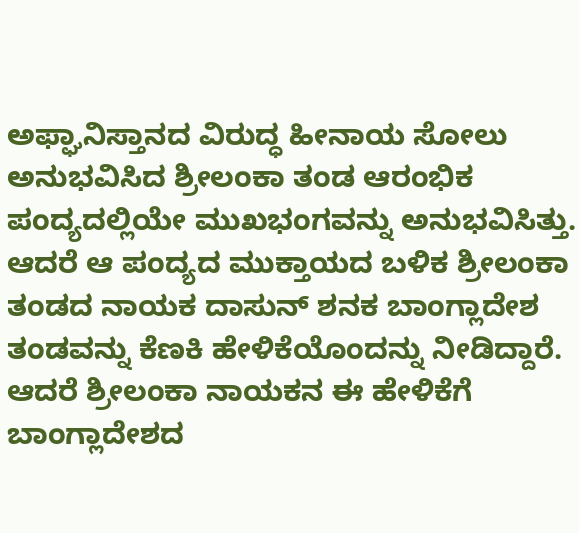ಅಫ್ಘಾನಿಸ್ತಾನದ ವಿರುದ್ಧ ಹೀನಾಯ ಸೋಲು ಅನುಭವಿಸಿದ ಶ್ರೀಲಂಕಾ ತಂಡ ಆರಂಭಿಕ ಪಂದ್ಯದಲ್ಲಿಯೇ ಮುಖಭಂಗವನ್ನು ಅನುಭವಿಸಿತ್ತು. ಆದರೆ ಆ ಪಂದ್ಯದ ಮುಕ್ತಾಯದ ಬಳಿಕ ಶ್ರೀಲಂಕಾ ತಂಡದ ನಾಯಕ ದಾಸುನ್ ಶನಕ ಬಾಂಗ್ಲಾದೇಶ ತಂಡವನ್ನು ಕೆಣಕಿ ಹೇಳಿಕೆಯೊಂದನ್ನು ನೀಡಿದ್ದಾರೆ. ಆದರೆ ಶ್ರೀಲಂಕಾ ನಾಯಕನ ಈ ಹೇಳಿಕೆಗೆ ಬಾಂಗ್ಲಾದೇಶದ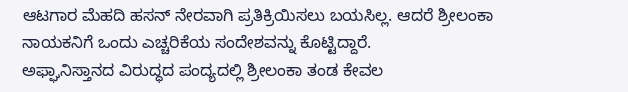ಆಟಗಾರ ಮೆಹದಿ ಹಸನ್ ನೇರವಾಗಿ ಪ್ರತಿಕ್ರಿಯಿಸಲು ಬಯಸಿಲ್ಲ. ಆದರೆ ಶ್ರೀಲಂಕಾ ನಾಯಕನಿಗೆ ಒಂದು ಎಚ್ಚರಿಕೆಯ ಸಂದೇಶವನ್ನು ಕೊಟ್ಟಿದ್ದಾರೆ.
ಅಫ್ಘಾನಿಸ್ತಾನದ ವಿರುದ್ಧದ ಪಂದ್ಯದಲ್ಲಿ ಶ್ರೀಲಂಕಾ ತಂಡ ಕೇವಲ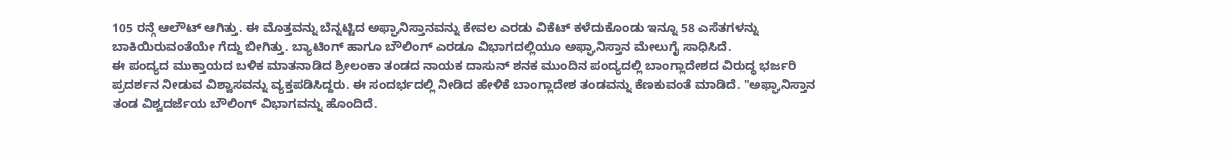105 ರನ್ಗೆ ಆಲೌಟ್ ಆಗಿತ್ತು. ಈ ಮೊತ್ತವನ್ನು ಬೆನ್ನಟ್ಟಿದ ಅಫ್ಘಾನಿಸ್ತಾನವನ್ನು ಕೇವಲ ಎರಡು ವಿಕೆಟ್ ಕಳೆದುಕೊಂಡು ಇನ್ನೂ 58 ಎಸೆತಗಳನ್ನು ಬಾಕಿಯಿರುವಂತೆಯೇ ಗೆದ್ದು ಬೀಗಿತ್ತು. ಬ್ಯಾಟಿಂಗ್ ಹಾಗೂ ಬೌಲಿಂಗ್ ಎರಡೂ ವಿಭಾಗದಲ್ಲಿಯೂ ಅಫ್ಘಾನಿಸ್ತಾನ ಮೇಲುಗೈ ಸಾಧಿಸಿದೆ.
ಈ ಪಂದ್ಯದ ಮುಕ್ತಾಯದ ಬಳಿಕ ಮಾತನಾಡಿದ ಶ್ರೀಲಂಕಾ ತಂಡದ ನಾಯಕ ದಾಸುನ್ ಶನಕ ಮುಂದಿನ ಪಂದ್ಯದಲ್ಲಿ ಬಾಂಗ್ಲಾದೇಶದ ವಿರುದ್ಧ ಭರ್ಜರಿ ಪ್ರದರ್ಶನ ನೀಡುವ ವಿಶ್ವಾಸವನ್ನು ವ್ಯಕ್ತಪಡಿಸಿದ್ದರು. ಈ ಸಂದರ್ಭದಲ್ಲಿ ನೀಡಿದ ಹೇಳಿಕೆ ಬಾಂಗ್ಲಾದೇಶ ತಂಡವನ್ನು ಕೆಣಕುವಂತೆ ಮಾಡಿದೆ. "ಅಫ್ಘಾನಿಸ್ತಾನ ತಂಡ ವಿಶ್ವದರ್ಜೆಯ ಬೌಲಿಂಗ್ ವಿಭಾಗವನ್ನು ಹೊಂದಿದೆ.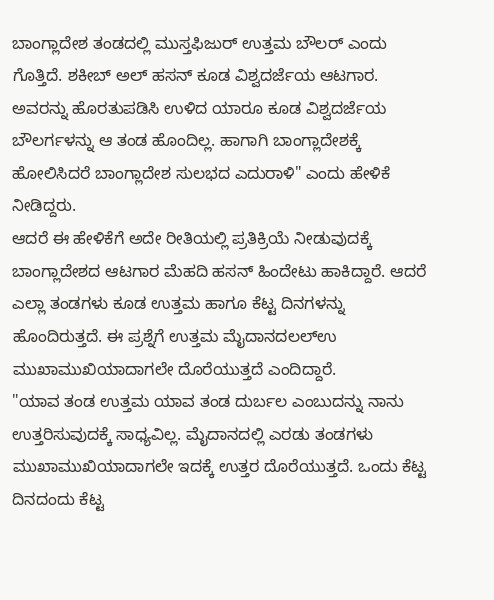ಬಾಂಗ್ಲಾದೇಶ ತಂಡದಲ್ಲಿ ಮುಸ್ತಫಿಜುರ್ ಉತ್ತಮ ಬೌಲರ್ ಎಂದು ಗೊತ್ತಿದೆ. ಶಕೀಬ್ ಅಲ್ ಹಸನ್ ಕೂಡ ವಿಶ್ವದರ್ಜೆಯ ಆಟಗಾರ. ಅವರನ್ನು ಹೊರತುಪಡಿಸಿ ಉಳಿದ ಯಾರೂ ಕೂಡ ವಿಶ್ವದರ್ಜೆಯ ಬೌಲರ್ಗಳನ್ನು ಆ ತಂಡ ಹೊಂದಿಲ್ಲ. ಹಾಗಾಗಿ ಬಾಂಗ್ಲಾದೇಶಕ್ಕೆ ಹೋಲಿಸಿದರೆ ಬಾಂಗ್ಲಾದೇಶ ಸುಲಭದ ಎದುರಾಳಿ" ಎಂದು ಹೇಳಿಕೆ ನೀಡಿದ್ದರು.
ಆದರೆ ಈ ಹೇಳಿಕೆಗೆ ಅದೇ ರೀತಿಯಲ್ಲಿ ಪ್ರತಿಕ್ರಿಯೆ ನೀಡುವುದಕ್ಕೆ ಬಾಂಗ್ಲಾದೇಶದ ಆಟಗಾರ ಮೆಹದಿ ಹಸನ್ ಹಿಂದೇಟು ಹಾಕಿದ್ದಾರೆ. ಆದರೆ ಎಲ್ಲಾ ತಂಡಗಳು ಕೂಡ ಉತ್ತಮ ಹಾಗೂ ಕೆಟ್ಟ ದಿನಗಳನ್ನು ಹೊಂದಿರುತ್ತದೆ. ಈ ಪ್ರಶ್ನೆಗೆ ಉತ್ತಮ ಮೈದಾನದಲಲ್ಉ ಮುಖಾಮುಖಿಯಾದಾಗಲೇ ದೊರೆಯುತ್ತದೆ ಎಂದಿದ್ದಾರೆ.
"ಯಾವ ತಂಡ ಉತ್ತಮ ಯಾವ ತಂಡ ದುರ್ಬಲ ಎಂಬುದನ್ನು ನಾನು ಉತ್ತರಿಸುವುದಕ್ಕೆ ಸಾಧ್ಯವಿಲ್ಲ. ಮೈದಾನದಲ್ಲಿ ಎರಡು ತಂಡಗಳು ಮುಖಾಮುಖಿಯಾದಾಗಲೇ ಇದಕ್ಕೆ ಉತ್ತರ ದೊರೆಯುತ್ತದೆ. ಒಂದು ಕೆಟ್ಟ ದಿನದಂದು ಕೆಟ್ಟ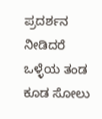ಪ್ರದರ್ಶನ ನೀಡಿದರೆ ಒಳ್ಳೆಯ ತಂಡ ಕೂಡ ಸೋಲು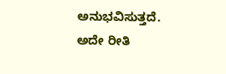ಅನುಭವಿಸುತ್ತದೆ. ಅದೇ ರೀತಿ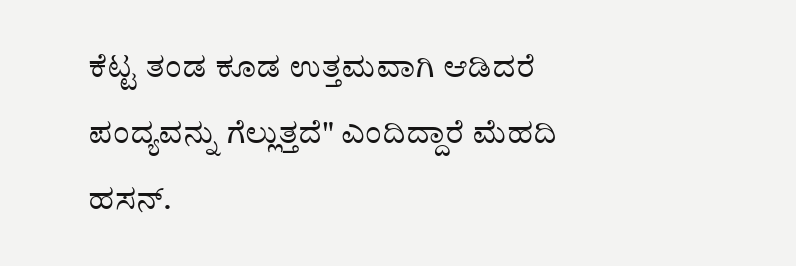ಕೆಟ್ಟ ತಂಡ ಕೂಡ ಉತ್ತಮವಾಗಿ ಆಡಿದರೆ ಪಂದ್ಯವನ್ನು ಗೆಲ್ಲುತ್ತದೆ" ಎಂದಿದ್ದಾರೆ ಮೆಹದಿ ಹಸನ್.